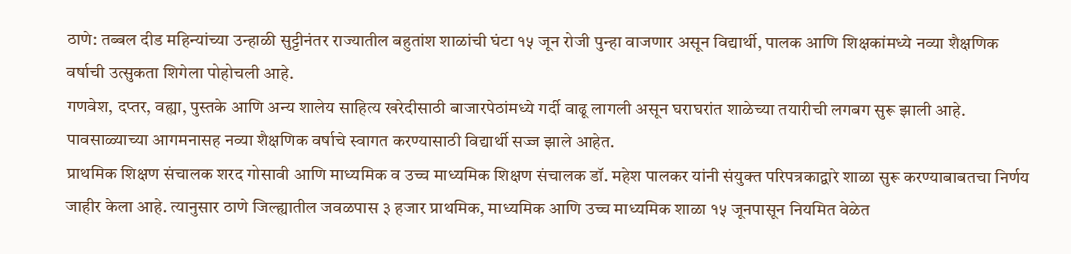ठाणे: तब्बल दीड महिन्यांच्या उन्हाळी सुट्टीनंतर राज्यातील बहुतांश शाळांची घंटा १५ जून रोजी पुन्हा वाजणार असून विद्यार्थी, पालक आणि शिक्षकांमध्ये नव्या शैक्षणिक वर्षाची उत्सुकता शिगेला पोहोचली आहे.
गणवेश, दप्तर, वह्या, पुस्तके आणि अन्य शालेय साहित्य खरेदीसाठी बाजारपेठांमध्ये गर्दी वाढू लागली असून घराघरांत शाळेच्या तयारीची लगबग सुरू झाली आहे. पावसाळ्याच्या आगमनासह नव्या शैक्षणिक वर्षाचे स्वागत करण्यासाठी विद्यार्थी सज्ज झाले आहेत.
प्राथमिक शिक्षण संचालक शरद गोसावी आणि माध्यमिक व उच्च माध्यमिक शिक्षण संचालक डॉ. महेश पालकर यांनी संयुक्त परिपत्रकाद्वारे शाळा सुरू करण्याबाबतचा निर्णय जाहीर केला आहे. त्यानुसार ठाणे जिल्ह्यातील जवळपास ३ हजार प्राथमिक, माध्यमिक आणि उच्च माध्यमिक शाळा १५ जूनपासून नियमित वेळेत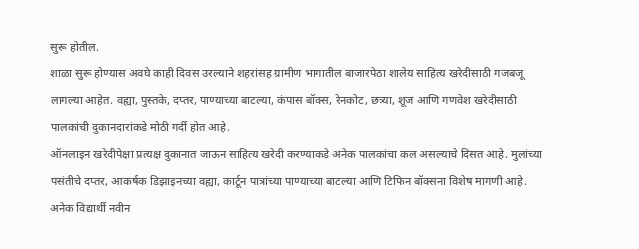सुरू होतील.
शाळा सुरू होण्यास अवघे काही दिवस उरल्याने शहरांसह ग्रामीण भागातील बाजारपेठा शालेय साहित्य खरेदीसाठी गजबजू लागल्या आहेत. वह्या, पुस्तके, दप्तर, पाण्याच्या बाटल्या, कंपास बॉक्स, रेनकोट, छत्र्या, शूज आणि गणवेश खरेदीसाठी पालकांची दुकानदारांकडे मोठी गर्दी होत आहे.
ऑनलाइन खरेदीपेक्षा प्रत्यक्ष दुकानात जाऊन साहित्य खरेदी करण्याकडे अनेक पालकांचा कल असल्याचे दिसत आहे. मुलांच्या पसंतीचे दप्तर, आकर्षक डिझाइनच्या वह्या, कार्टून पात्रांच्या पाण्याच्या बाटल्या आणि टिफिन बॉक्सना विशेष मागणी आहे.
अनेक विद्यार्थी नवीन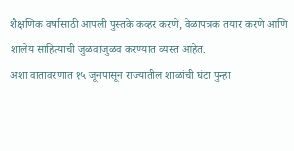शैक्षणिक वर्षासाठी आपली पुस्तके कव्हर करणे, वेळापत्रक तयार करणे आणि शालेय साहित्याची जुळवाजुळव करण्यात व्यस्त आहेत.
अशा वातावरणात १५ जूनपासून राज्यातील शाळांची घंटा पुन्हा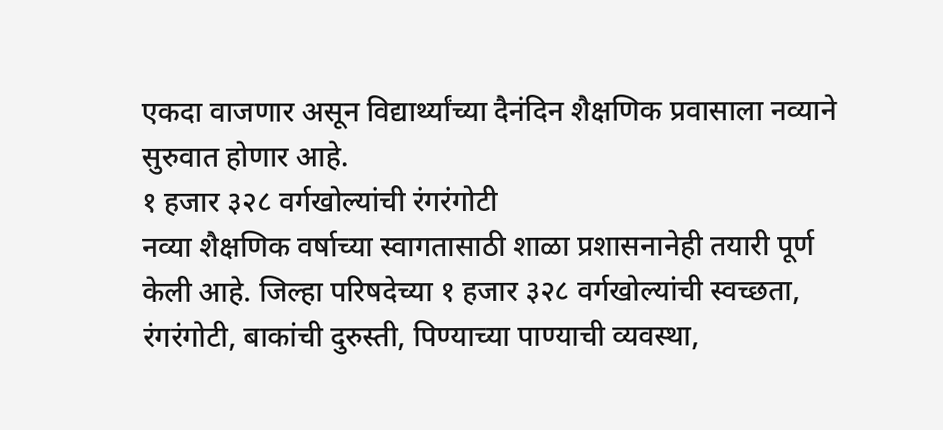एकदा वाजणार असून विद्यार्थ्यांच्या दैनंदिन शैक्षणिक प्रवासाला नव्याने सुरुवात होणार आहे.
१ हजार ३२८ वर्गखोल्यांची रंगरंगोटी
नव्या शैक्षणिक वर्षाच्या स्वागतासाठी शाळा प्रशासनानेही तयारी पूर्ण केली आहे. जिल्हा परिषदेच्या १ हजार ३२८ वर्गखोल्यांची स्वच्छता, रंगरंगोटी, बाकांची दुरुस्ती, पिण्याच्या पाण्याची व्यवस्था,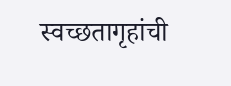स्वच्छतागृहांची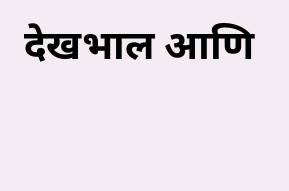देखभाल आणि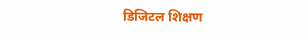डिजिटल शिक्षण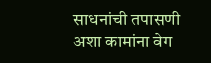साधनांची तपासणी अशा कामांना वेग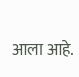आला आहे.